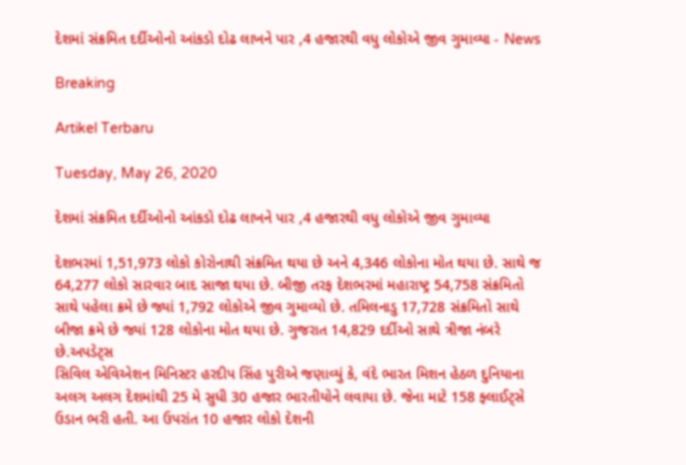દેશમાં સંક્રમિત દર્દીઓનો આંકડો દોઢ લાખને પાર ,4 હજારથી વધુ લોકોએ જીવ ગુમાવ્યા - News

Breaking

Artikel Terbaru

Tuesday, May 26, 2020

દેશમાં સંક્રમિત દર્દીઓનો આંકડો દોઢ લાખને પાર ,4 હજારથી વધુ લોકોએ જીવ ગુમાવ્યા

દેશભરમાં 1,51,973 લોકો કોરોનાથી સંક્રમિત થયા છે અને 4,346 લોકોના મોત થયા છે. સાથે જ 64,277 લોકો સારવાર બાદ સાજા થયા છે. બીજી તરફ દેશભરમાં મહારાષ્ટ્ર 54,758 સંક્રમિતો સાથે પહેલા ક્રમે છે જ્યાં 1,792 લોકોએ જીવ ગુમાવ્યો છે. તમિલનાડુ 17,728 સંક્રમિતો સાથે બીજા ક્રમે છે જ્યાં 128 લોકોના મોત થયા છે. ગુજરાત 14,829 દર્દીઓ સાથે ત્રીજા નંબરે છે.અપડેટ્સ
સિવિલ એવિએશન મિનિસ્ટર હરદીપ સિંહ પુરીએ જણાવ્યું કે, વંદે ભારત મિશન હેઠળ દુનિયાના અલગ અલગ દેશમાંથી 25 મે સુધી 30 હજાર ભારતીયોને લવાયા છે. જેના માટે 158 ફ્લાઈટ્સે ઉડાન ભરી હતી. આ ઉપરાંત 10 હજાર લોકો દેશની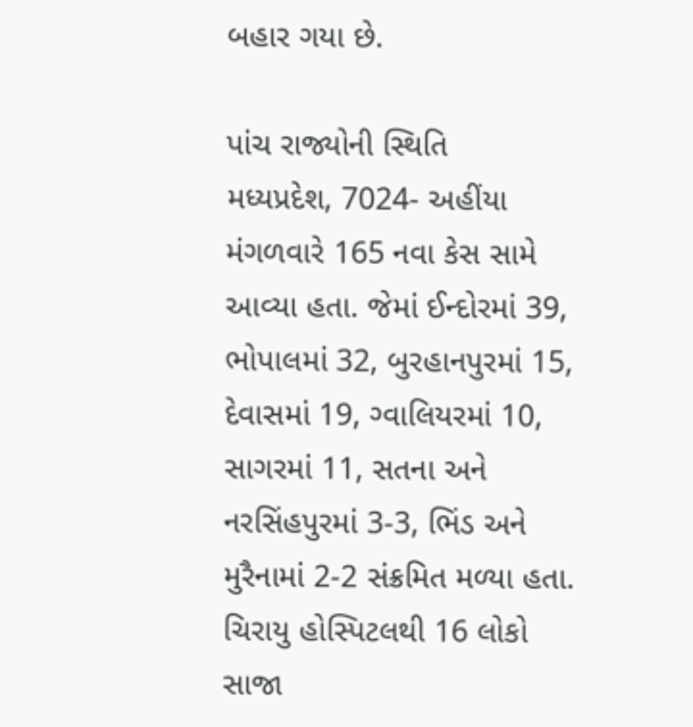બહાર ગયા છે.

પાંચ રાજ્યોની સ્થિતિ
મધ્યપ્રદેશ, 7024- અહીંયા મંગળવારે 165 નવા કેસ સામે આવ્યા હતા. જેમાં ઈન્દોરમાં 39, ભોપાલમાં 32, બુરહાનપુરમાં 15, દેવાસમાં 19, ગ્વાલિયરમાં 10, સાગરમાં 11, સતના અને નરસિંહપુરમાં 3-3, ભિંડ અને મુરૈનામાં 2-2 સંક્રમિત મળ્યા હતા. ચિરાયુ હોસ્પિટલથી 16 લોકો સાજા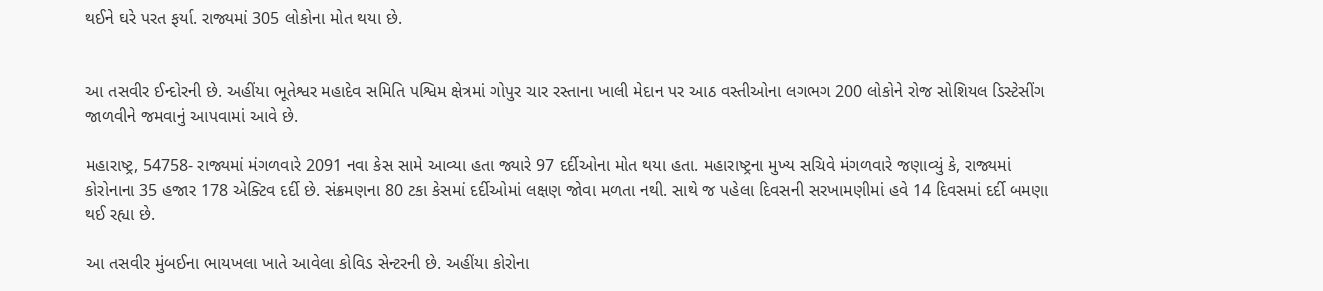થઈને ઘરે પરત ફર્યા. રાજ્યમાં 305 લોકોના મોત થયા છે.


આ તસવીર ઈન્દોરની છે. અહીંયા ભૂતેશ્વર મહાદેવ સમિતિ પશ્વિમ ક્ષેત્રમાં ગોપુર ચાર રસ્તાના ખાલી મેદાન પર આઠ વસ્તીઓના લગભગ 200 લોકોને રોજ સોશિયલ ડિસ્ટેસીંગ જાળવીને જમવાનું આપવામાં આવે છે.

મહારાષ્ટ્ર, 54758- રાજ્યમાં મંગળવારે 2091 નવા કેસ સામે આવ્યા હતા જ્યારે 97 દર્દીઓના મોત થયા હતા. મહારાષ્ટ્રના મુખ્ય સચિવે મંગળવારે જણાવ્યું કે, રાજ્યમાં કોરોનાના 35 હજાર 178 એક્ટિવ દર્દી છે. સંક્રમણના 80 ટકા કેસમાં દર્દીઓમાં લક્ષણ જોવા મળતા નથી. સાથે જ પહેલા દિવસની સરખામણીમાં હવે 14 દિવસમાં દર્દી બમણા થઈ રહ્યા છે.

આ તસવીર મુંબઈના ભાયખલા ખાતે આવેલા કોવિડ સેન્ટરની છે. અહીંયા કોરોના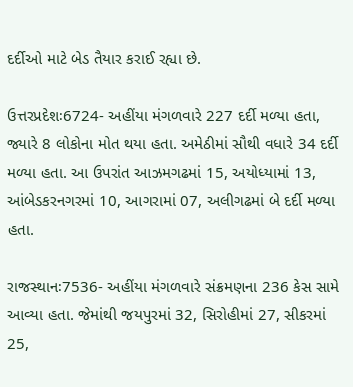દર્દીઓ માટે બેડ તૈયાર કરાઈ રહ્યા છે.

ઉત્તરપ્રદેશઃ6724- અહીંયા મંગળવારે 227 દર્દી મળ્યા હતા, જ્યારે 8 લોકોના મોત થયા હતા. અમેઠીમાં સૌથી વધારે 34 દર્દી મળ્યા હતા. આ ઉપરાંત આઝમગઢમાં 15, અયોધ્યામાં 13, આંબેડકરનગરમાં 10, આગરામાં 07, અલીગઢમાં બે દર્દી મળ્યા હતા.

રાજસ્થાનઃ7536- અહીંયા મંગળવારે સંક્રમણના 236 કેસ સામે આવ્યા હતા. જેમાંથી જયપુરમાં 32, સિરોહીમાં 27, સીકરમાં 25,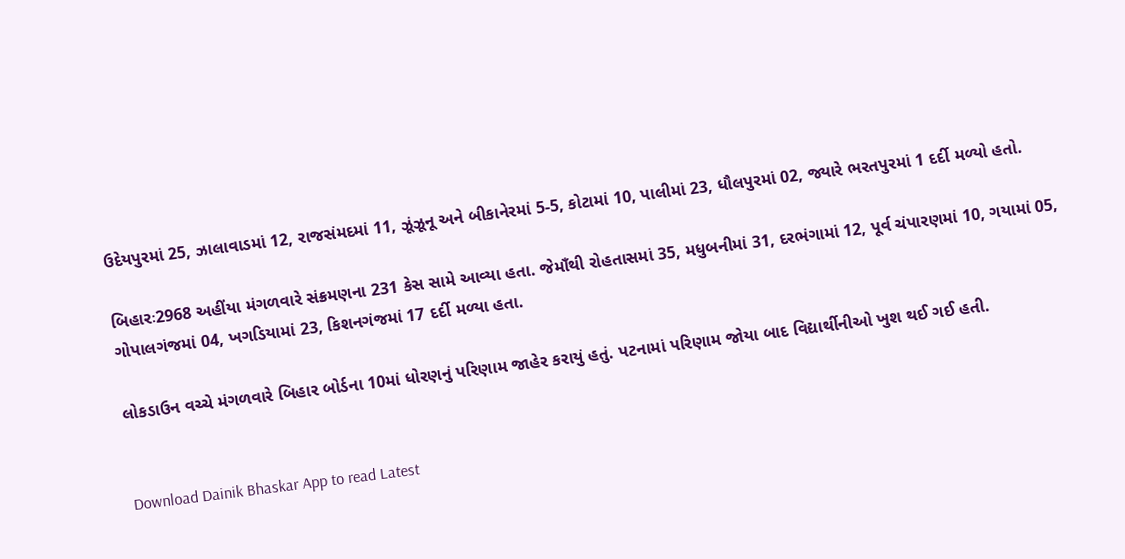ઉદેયપુરમાં 25, ઝાલાવાડમાં 12, રાજસંમદમાં 11, ઝૂંઝૂનૂ અને બીકાનેરમાં 5-5, કોટામાં 10, પાલીમાં 23, ધૌલપુરમાં 02, જ્યારે ભરતપુરમાં 1 દર્દી મળ્યો હતો.

બિહારઃ2968 અહીંયા મંગળવારે સંક્રમણના 231 કેસ સામે આવ્યા હતા. જેમાઁથી રોહતાસમાં 35, મધુબનીમાં 31, દરભંગામાં 12, પૂર્વ ચંપારણમાં 10, ગયામાં 05, ગોપાલગંજમાં 04, ખગડિયામાં 23, કિશનગંજમાં 17 દર્દી મળ્યા હતા.

લોકડાઉન વચ્ચે મંગળવારે બિહાર બોર્ડના 10માં ધોરણનું પરિણામ જાહેર કરાયું હતું. પટનામાં પરિણામ જોયા બાદ વિદ્યાર્થીનીઓ ખુશ થઈ ગઈ હતી.


Download Dainik Bhaskar App to read Latest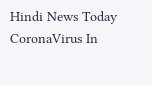Hindi News Today
CoronaVirus In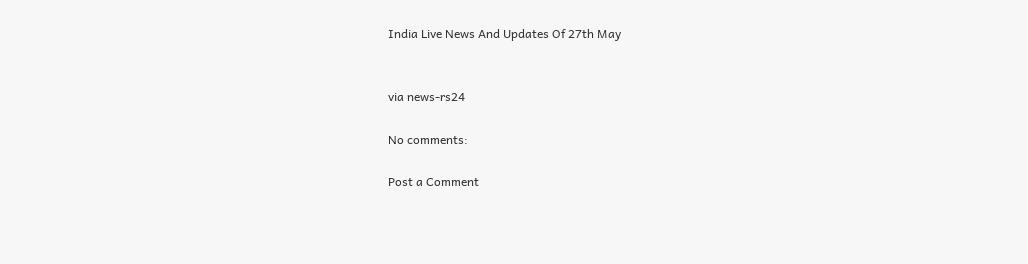India Live News And Updates Of 27th May


via news-rs24

No comments:

Post a Comment